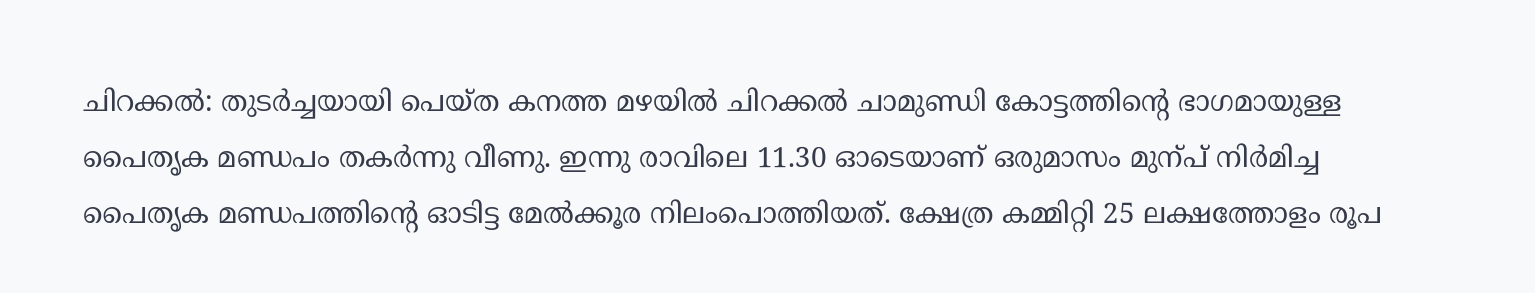ചിറക്കൽ: തുടർച്ചയായി പെയ്ത കനത്ത മഴയിൽ ചിറക്കൽ ചാമുണ്ഡി കോട്ടത്തിന്റെ ഭാഗമായുള്ള പൈതൃക മണ്ഡപം തകർന്നു വീണു. ഇന്നു രാവിലെ 11.30 ഓടെയാണ് ഒരുമാസം മുന്പ് നിർമിച്ച പൈതൃക മണ്ഡപത്തിന്റെ ഓടിട്ട മേൽക്കൂര നിലംപൊത്തിയത്. ക്ഷേത്ര കമ്മിറ്റി 25 ലക്ഷത്തോളം രൂപ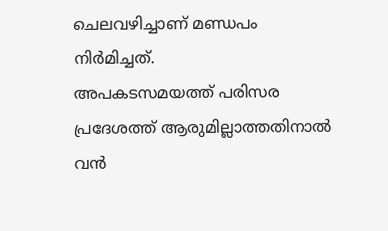ചെലവഴിച്ചാണ് മണ്ഡപം നിർമിച്ചത്.
അപകടസമയത്ത് പരിസര പ്രദേശത്ത് ആരുമില്ലാത്തതിനാൽ വൻ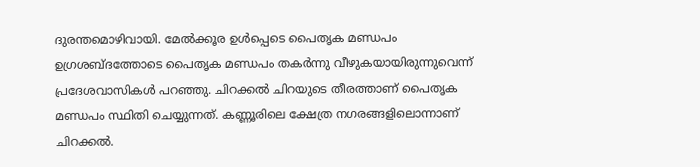ദുരന്തമൊഴിവായി. മേൽക്കൂര ഉൾപ്പെടെ പൈതൃക മണ്ഡപം ഉഗ്രശബ്ദത്തോടെ പൈതൃക മണ്ഡപം തകർന്നു വീഴുകയായിരുന്നുവെന്ന് പ്രദേശവാസികൾ പറഞ്ഞു. ചിറക്കൽ ചിറയുടെ തീരത്താണ് പൈതൃക മണ്ഡപം സ്ഥിതി ചെയ്യുന്നത്. കണ്ണൂരിലെ ക്ഷേത്ര നഗരങ്ങളിലൊന്നാണ് ചിറക്കൽ.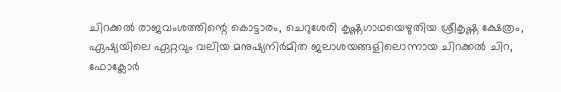ചിറക്കൽ രാജവംശത്തിന്റെ കൊട്ടാരം, ചെറുശേരി കൃഷ്ണഗാഥയെഴുതിയ ശ്രീകൃഷ്ണ ക്ഷേത്രം, ഏഷ്യയിലെ ഏറ്റവും വലിയ മനുഷ്യനിർമിത ജലാശയങ്ങളിലൊന്നായ ചിറക്കൽ ചിറ, ഫോക്ലോർ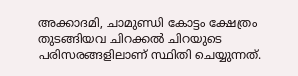അക്കാദമി, ചാമുണ്ഡി കോട്ടം ക്ഷേത്രം തുടങ്ങിയവ ചിറക്കൽ ചിറയുടെ പരിസരങ്ങളിലാണ് സ്ഥിതി ചെയ്യുന്നത്.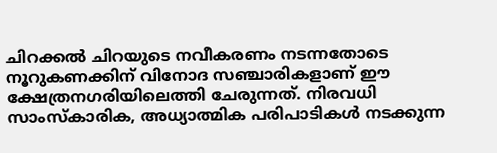ചിറക്കൽ ചിറയുടെ നവീകരണം നടന്നതോടെ നൂറുകണക്കിന് വിനോദ സഞ്ചാരികളാണ് ഈ ക്ഷേത്രനഗരിയിലെത്തി ചേരുന്നത്. നിരവധി സാംസ്കാരിക, അധ്യാത്മിക പരിപാടികൾ നടക്കുന്ന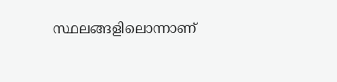സ്ഥലങ്ങളിലൊന്നാണ്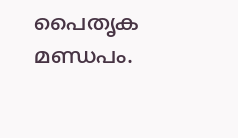പൈതൃക മണ്ഡപം.